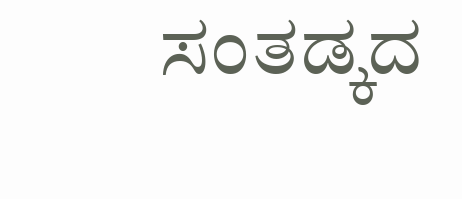ಸಂತಡ್ಕದ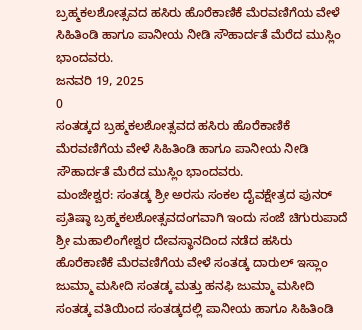ಬ್ರಹ್ಮಕಲಶೋತ್ಸವದ ಹಸಿರು ಹೊರೆಕಾಣಿಕೆ ಮೆರವಣಿಗೆಯ ವೇಳೆ ಸಿಹಿತಿಂಡಿ ಹಾಗೂ ಪಾನೀಯ ನೀಡಿ ಸೌಹಾರ್ದತೆ ಮೆರೆದ ಮುಸ್ಲಿಂ ಭಾಂದವರು.
ಜನವರಿ 19, 2025
0
ಸಂತಡ್ಕದ ಬ್ರಹ್ಮಕಲಶೋತ್ಸವದ ಹಸಿರು ಹೊರೆಕಾಣಿಕೆ ಮೆರವಣಿಗೆಯ ವೇಳೆ ಸಿಹಿತಿಂಡಿ ಹಾಗೂ ಪಾನೀಯ ನೀಡಿ ಸೌಹಾರ್ದತೆ ಮೆರೆದ ಮುಸ್ಲಿಂ ಭಾಂದವರು.
ಮಂಜೇಶ್ವರ: ಸಂತಡ್ಕ ಶ್ರೀ ಅರಸು ಸಂಕಲ ದೈವಕ್ಷೇತ್ರದ ಪುನರ್ ಪ್ರತಿಷ್ಠಾ ಬ್ರಹ್ಮಕಲಶೋತ್ಸವದಂಗವಾಗಿ ಇಂದು ಸಂಜೆ ಚಿಗುರುಪಾದೆ ಶ್ರೀ ಮಹಾಲಿಂಗೇಶ್ವರ ದೇವಸ್ಥಾನದಿಂದ ನಡೆದ ಹಸಿರು ಹೊರೆಕಾಣಿಕೆ ಮೆರವಣಿಗೆಯ ವೇಳೆ ಸಂತಡ್ಕ ದಾರುಲ್ ಇಸ್ಲಾಂ ಜುಮ್ಮಾ ಮಸೀದಿ ಸಂತಡ್ಕ ಮತ್ತು ಹನಫಿ ಜುಮ್ಮಾ ಮಸೀದಿ ಸಂತಡ್ಕ ವತಿಯಿಂದ ಸಂತಡ್ಕದಲ್ಲಿ ಪಾನೀಯ ಹಾಗೂ ಸಿಹಿತಿಂಡಿ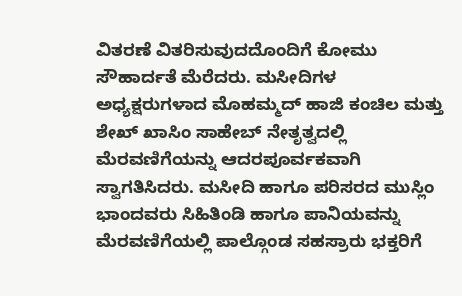ವಿತರಣೆ ವಿತರಿಸುವುದದೊಂದಿಗೆ ಕೋಮು ಸೌಹಾರ್ದತೆ ಮೆರೆದರು. ಮಸೀದಿಗಳ ಅಧ್ಯಕ್ಷರುಗಳಾದ ಮೊಹಮ್ಮದ್ ಹಾಜಿ ಕಂಚಿಲ ಮತ್ತು
ಶೇಖ್ ಖಾಸಿಂ ಸಾಹೇಬ್ ನೇತೃತ್ವದಲ್ಲಿ ಮೆರವಣಿಗೆಯನ್ನು ಆದರಪೂರ್ವಕವಾಗಿ ಸ್ವಾಗತಿಸಿದರು. ಮಸೀದಿ ಹಾಗೂ ಪರಿಸರದ ಮುಸ್ಲಿಂ ಭಾಂದವರು ಸಿಹಿತಿಂಡಿ ಹಾಗೂ ಪಾನಿಯವನ್ನು ಮೆರವಣಿಗೆಯಲ್ಲಿ ಪಾಲ್ಗೊಂಡ ಸಹಸ್ರಾರು ಭಕ್ತರಿಗೆ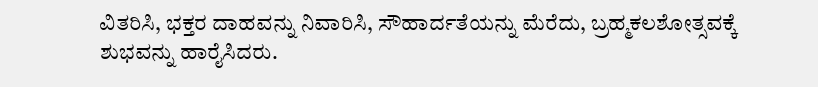ವಿತರಿಸಿ, ಭಕ್ತರ ದಾಹವನ್ನು ನಿವಾರಿಸಿ, ಸೌಹಾರ್ದತೆಯನ್ನು ಮೆರೆದು, ಬ್ರಹ್ಮಕಲಶೋತ್ಸವಕ್ಕೆ ಶುಭವನ್ನು ಹಾರೈಸಿದರು.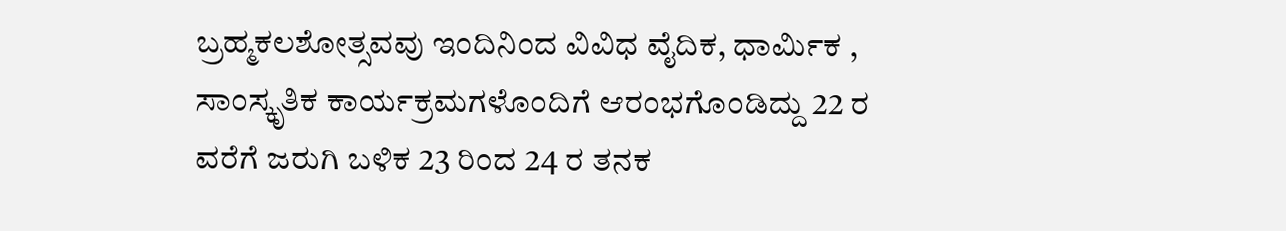ಬ್ರಹ್ಮಕಲಶೋತ್ಸವವು ಇಂದಿನಿಂದ ವಿವಿಧ ವೈದಿಕ, ಧಾರ್ಮಿಕ , ಸಾಂಸ್ಕೃತಿಕ ಕಾರ್ಯಕ್ರಮಗಳೊಂದಿಗೆ ಆರಂಭಗೊಂಡಿದ್ದು 22 ರ ವರೆಗೆ ಜರುಗಿ ಬಳಿಕ 23 ರಿಂದ 24 ರ ತನಕ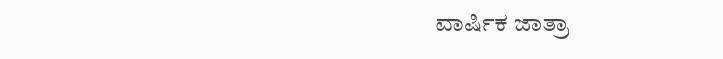ವಾರ್ಷಿಕ ಜಾತ್ರಾ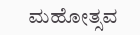ಮಹೋತ್ಸವ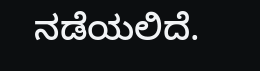ನಡೆಯಲಿದೆ.